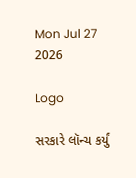Mon Jul 27 2026

Logo

સરકારે લૉન્ચ કર્યું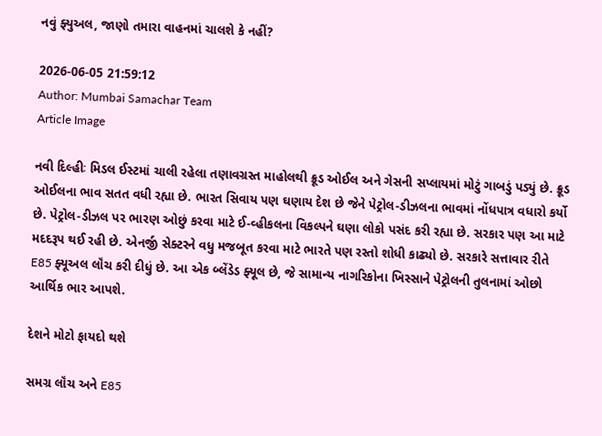નવું ફ્યુઅલ, જાણો તમારા વાહનમાં ચાલશે કે નહીં?

2026-06-05 21:59:12
Author: Mumbai Samachar Team
Article Image

નવી દિલ્હીઃ મિડલ ઈસ્ટમાં ચાલી રહેલા તણાવગ્રસ્ત માહોલથી ક્રૂડ ઓઈલ અને ગેસની સપ્લાયમાં મોટું ગાબડું પડ્યું છે. ક્રૂડ ઓઈલના ભાવ સતત વધી રહ્યા છે. ભારત સિવાય પણ ઘણાય દેશ છે જેને પેટ્રોલ-ડીઝલના ભાવમાં નોંધપાત્ર વધારો કર્યો છે. પેટ્રોલ-ડીઝલ પર ભારણ ઓછું કરવા માટે ઈ-વ્હીકલના વિકલ્પને ઘણા લોકો પસંદ કરી રહ્યા છે. સરકાર પણ આ માટે મદદરૂપ થઈ રહી છે. એનર્જી સેક્ટરને વધુ મજબૂત કરવા માટે ભારતે પણ રસ્તો શોધી કાઢ્યો છે. સરકારે સત્તાવાર રીતે E85 ફ્યૂઅલ લૉંચ કરી દીધું છે. આ એક બ્લેંડેડ ફ્યૂલ છે, જે સામાન્ય નાગરિકોના ખિસ્સાને પેટ્રોલની તુલનામાં ઓછો આર્થિક ભાર આપશે.

દેશને મોટો ફાયદો થશે

સમગ્ર લૉંચ અને E85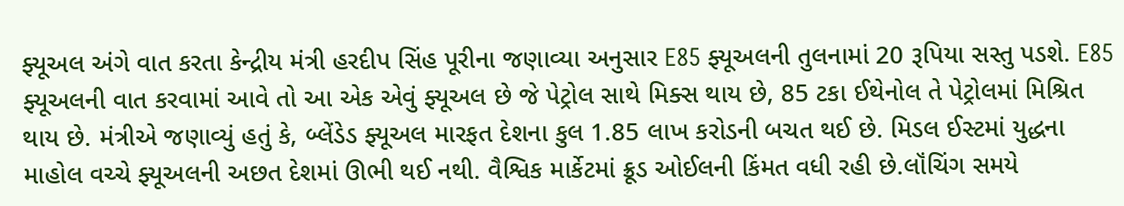ફ્યૂઅલ અંગે વાત કરતા કેન્દ્રીય મંત્રી હરદીપ સિંહ પૂરીના જણાવ્યા અનુસાર E85 ફ્યૂઅલની તુલનામાં 20 રૂપિયા સસ્તુ પડશે. E85 ફ્યૂઅલની વાત કરવામાં આવે તો આ એક એવું ફ્યૂઅલ છે જે પેટ્રોલ સાથે મિક્સ થાય છે, 85 ટકા ઈથેનોલ તે પેટ્રોલમાં મિશ્રિત થાય છે. મંત્રીએ જણાવ્યું હતું કે, બ્લેંડેડ ફ્યૂઅલ મારફત દેશના કુલ 1.85 લાખ કરોડની બચત થઈ છે. મિડલ ઈસ્ટમાં યુદ્ધના માહોલ વચ્ચે ફ્યૂઅલની અછત દેશમાં ઊભી થઈ નથી. વૈશ્વિક માર્કેટમાં ક્રૂડ ઓઈલની કિંમત વધી રહી છે.લૉંચિંગ સમયે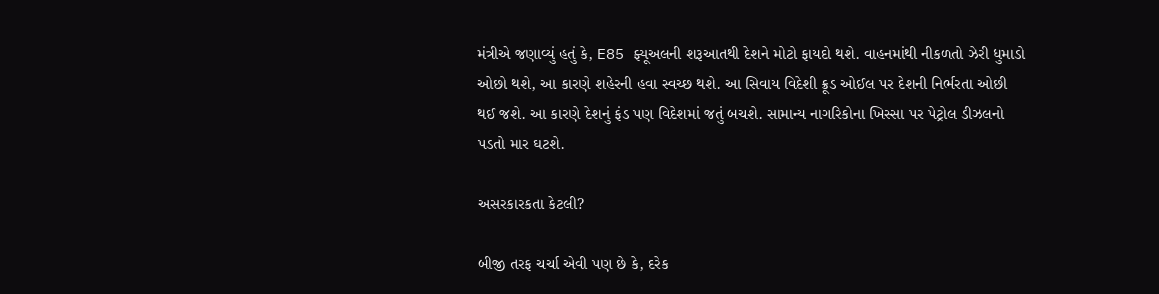મંત્રીએ જણાવ્યું હતું કે, E85 ફ્યૂઅલની શરૂઆતથી દેશને મોટો ફાયદો થશે. વાહનમાંથી નીકળતો ઝેરી ધુમાડો ઓછો થશે, આ કારણે શહેરની હવા સ્વચ્છ થશે. આ સિવાય વિદેશી ક્રૂડ ઓઈલ પર દેશની નિર્ભરતા ઓછી થઈ જશે. આ કારણે દેશનું ફંડ પણ વિદેશમાં જતું બચશે. સામાન્ય નાગરિકોના ખિસ્સા પર પેટ્રોલ ડીઝલનો પડતો માર ઘટશે.

અસરકારકતા કેટલી?

બીજી તરફ ચર્ચા એવી પણ છે કે, દરેક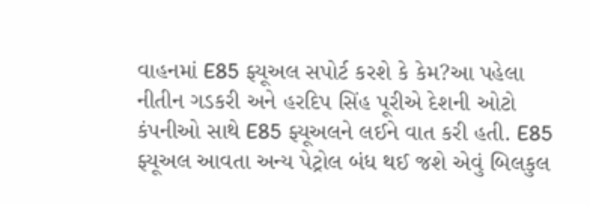વાહનમાં E85 ફ્યૂઅલ સપોર્ટ કરશે કે કેમ?આ પહેલા નીતીન ગડકરી અને હરદિપ સિંહ પૂરીએ દેશની ઓટો કંપનીઓ સાથે E85 ફ્યૂઅલને લઈને વાત કરી હતી. E85 ફ્યૂઅલ આવતા અન્ય પેટ્રોલ બંધ થઈ જશે એવું બિલકુલ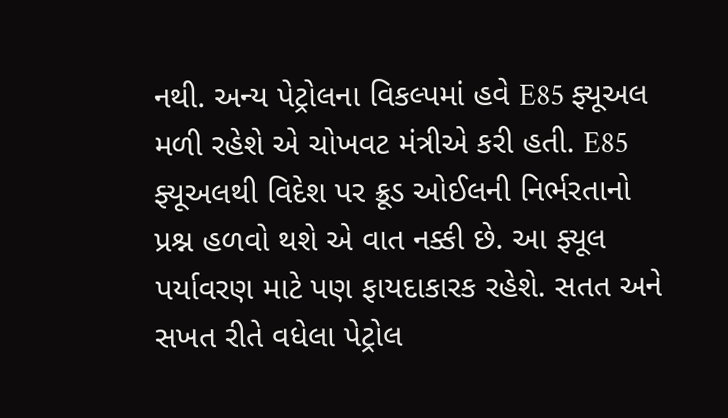નથી. અન્ય પેટ્રોલના વિકલ્પમાં હવે E85 ફ્યૂઅલ મળી રહેશે એ ચોખવટ મંત્રીએ કરી હતી. E85 ફ્યૂઅલથી વિદેશ પર ક્રૂડ ઓઈલની નિર્ભરતાનો પ્રશ્ન હળવો થશે એ વાત નક્કી છે. આ ફ્યૂલ પર્યાવરણ માટે પણ ફાયદાકારક રહેશે. સતત અને સખત રીતે વધેલા પેટ્રોલ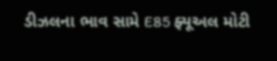ડીઝલના ભાવ સામે E85 ફ્યૂઅલ મોટી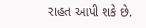રાહત આપી શકે છે.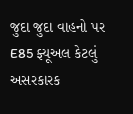જુદા જુદા વાહનો પર E85 ફ્યૂઅલ કેટલું અસરકારક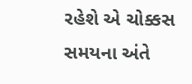રહેશે એ ચોક્કસ સમયના અંતે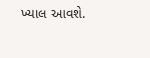ખ્યાલ આવશે.